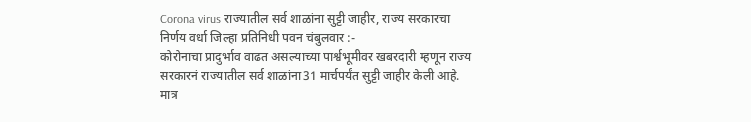Corona virus राज्यातील सर्व शाळांना सुट्टी जाहीर, राज्य सरकारचा निर्णय वर्धा जिल्हा प्रतिनिधी पवन चंबुलवार :-
कोरोनाचा प्रादुर्भाव वाढत असल्याच्या पार्श्वभूमीवर खबरदारी म्हणून राज्य सरकारनं राज्यातील सर्व शाळांना31 मार्चपर्यंत सुट्टी जाहीर केली आहे. मात्र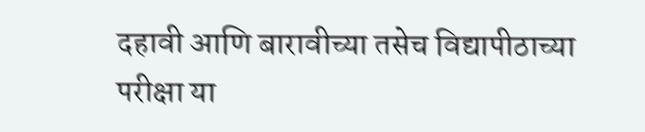दहावी आणि बारावीच्या तसेच विद्यापीठाच्या परीक्षा या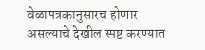वेळापत्रकानुसारच होणार असल्याचे देखील स्पष्ट करण्यात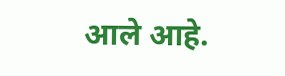आले आहे.